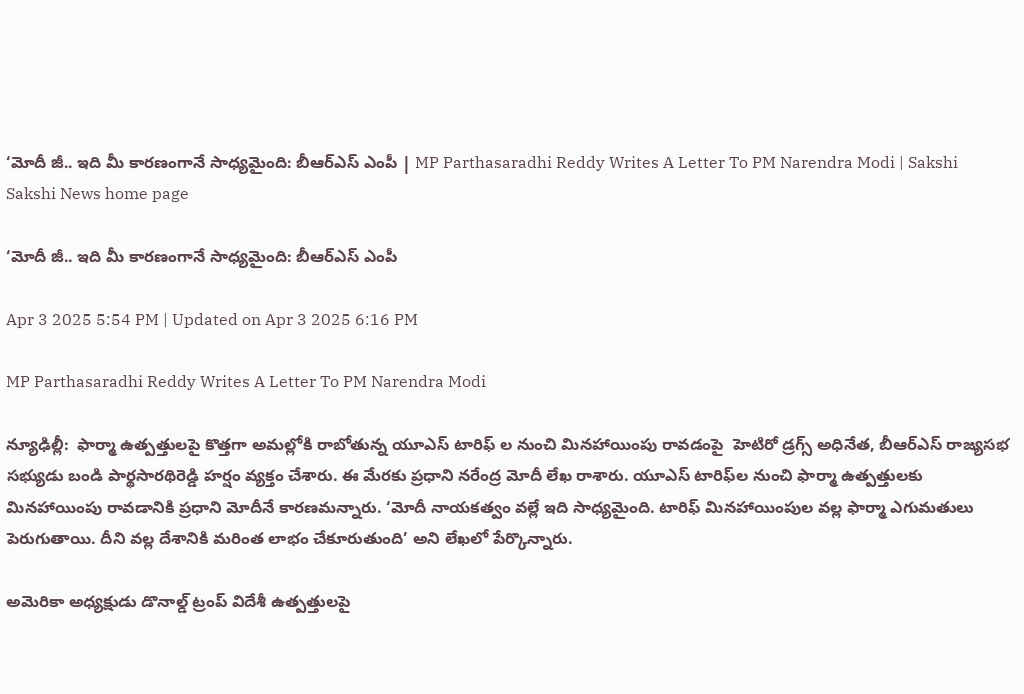‘మోదీ జీ.. ఇది మీ కారణంగానే సాధ్యమైంది: బీఆర్‌ఎస్‌ ఎంపీ | MP Parthasaradhi Reddy Writes A Letter To PM Narendra Modi | Sakshi
Sakshi News home page

‘మోదీ జీ.. ఇది మీ కారణంగానే సాధ్యమైంది: బీఆర్‌ఎస్‌ ఎంపీ

Apr 3 2025 5:54 PM | Updated on Apr 3 2025 6:16 PM

MP Parthasaradhi Reddy Writes A Letter To PM Narendra Modi

న్యూఢిల్లీ:  ఫార్మా ఉత్పత్తులపై కొత్తగా అమల్లోకి రాబోతున్న యూఎస్‌ టారిఫ్‌ ల నుంచి మినహాయింపు రావడంపై  హెటిరో డ్రగ్స్ అధినేత, బీఆర్‌ఎస్‌ రాజ్యసభ సభ్యుడు బండి పార్థసారథిరెడ్డి హర్షం వ్యక్తం చేశారు. ఈ మేరకు ప్రధాని నరేంద్ర మోదీ లేఖ రాశారు. యూఎస్‌ టారిఫ్‌ల నుంచి ఫార్మా ఉత్పత్తులకు  మినహాయింపు రావడానికి ప్రధాని మోదీనే కారణమన్నారు. ‘మోదీ నాయకత్వం వల్లే ఇది సాధ్యమైంది. టారిఫ్‌ మినహాయింపుల వల్ల ఫార్మా ఎగుమతులు పెరుగుతాయి. దీని వల్ల దేశానికి మరింత లాభం చేకూరుతుంది’ అని లేఖలో పేర్కొన్నారు.

అమెరికా అధ్యక్షుడు డొనాల్డ్‌ ట్రంప్‌ విదేశీ ఉత్పత్తులపై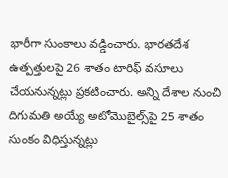భారీగా సుంకాలు వడ్డించారు. భారతదేశ ఉత్పత్తులపై 26 శాతం టారిఫ్‌ వసూలు చేయనున్నట్లు ప్రకటించారు. అన్ని దేశాల నుంచి దిగుమతి అయ్యే అటోమొబైల్స్‌పై 25 శాతం సుంకం విధిస్తున్నట్లు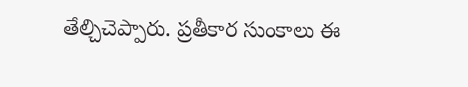తేల్చిచెప్పారు. ప్రతీకార సుంకాలు ఈ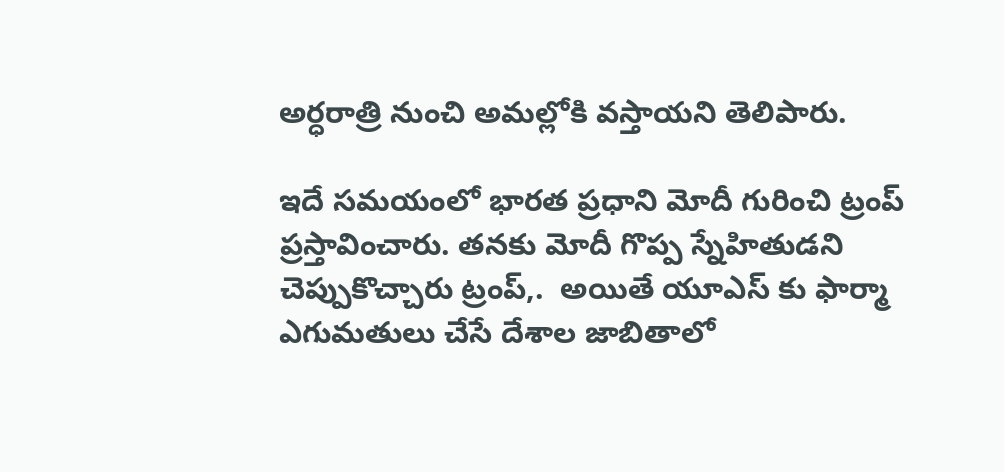అర్ధరాత్రి నుంచి అమల్లోకి వస్తాయని తెలిపారు.

ఇదే సమయంలో భారత ప్రధాని మోదీ గురించి ట్రంప్‌ ప్రస్తావించారు. తనకు మోదీ గొప్ప స్నేహితుడని చెప్పుకొచ్చారు ట్రంప్‌,.  అయితే యూఎస్‌ కు ఫార్మా ఎగుమతులు చేసే దేశాల జాబితాలో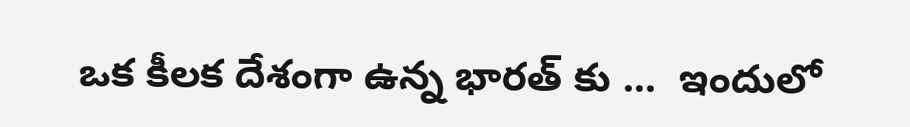ఒక కీలక దేశంగా ఉన్న భారత్‌ కు ...  ఇందులో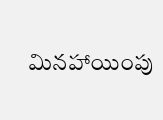మినహాయింపు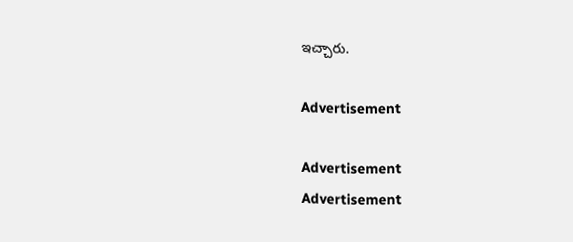ఇచ్చారు.

Advertisement

Advertisement
Advertisement